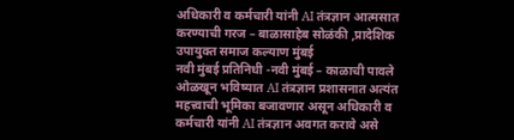अधिकारी व कर्मचारी यांनी AI तंत्रज्ञान आत्मसात करण्याची गरज – बाळासाहेब सोळंकी ,प्रादेशिक उपायुक्त समाज कल्याण मुंबई
नवी मुंबई प्रतिनिधी -नवी मुंबई – काळाची पावले ओळखून भविष्यात AI तंत्रज्ञान प्रशासनात अत्यंत महत्त्वाची भूमिका बजावणार असून अधिकारी व कर्मचारी यांनी AI तंत्रज्ञान अवगत करावे असे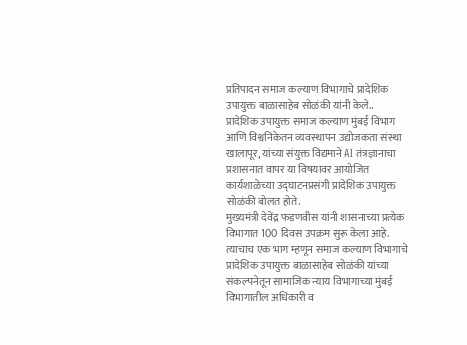प्रतिपादन समाज कल्याण विभागाचे प्रादेशिक उपायुक्त बाळासाहेब सोळंकी यांनी केले..
प्रादेशिक उपायुक्त समाज कल्याण मुंबई विभाग आणि विश्वनिकेतन व्यवस्थापन उद्योजकता संस्था खालापूर, यांच्या संयुक्त विद्यमाने AI तंत्रज्ञानाचा प्रशासनात वापर या विषयावर आयोजित कार्यशाळेच्या उद्घाटनप्रसंगी प्रादेशिक उपायुक्त सोळंकी बोलत होते.
मुख्यमंत्री देवेंद्र फडणवीस यांनी शासनाच्या प्रत्येक विभागात 100 दिवस उपक्रम सुरू केला आहे. त्याचाच एक भाग म्हणून समाज कल्याण विभागाचे प्रादेशिक उपायुक्त बाळासाहेब सोळंकी यांच्या संकल्पनेतून सामाजिक न्याय विभागाच्या मुंबई विभागातील अधिकारी व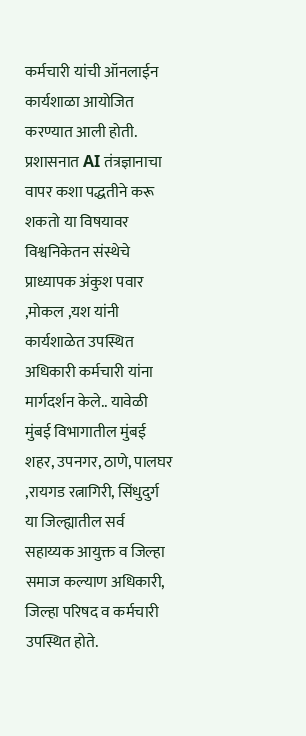कर्मचारी यांची ऑनलाईन कार्यशाळा आयोजित करण्यात आली होती.
प्रशासनात AI तंत्रज्ञानाचा वापर कशा पद्धतीने करू शकतो या विषयावर विश्वनिकेतन संस्थेचे प्राध्यापक अंकुश पवार ,मोकल ,यश यांनी कार्यशाळेत उपस्थित अधिकारी कर्मचारी यांना मार्गदर्शन केले.. यावेळी मुंबई विभागातील मुंबई शहर, उपनगर, ठाणे, पालघर ,रायगड रत्नागिरी, सिंधुदुर्ग या जिल्ह्यातील सर्व सहाय्यक आयुक्त व जिल्हा समाज कल्याण अधिकारी, जिल्हा परिषद व कर्मचारी उपस्थित होते.